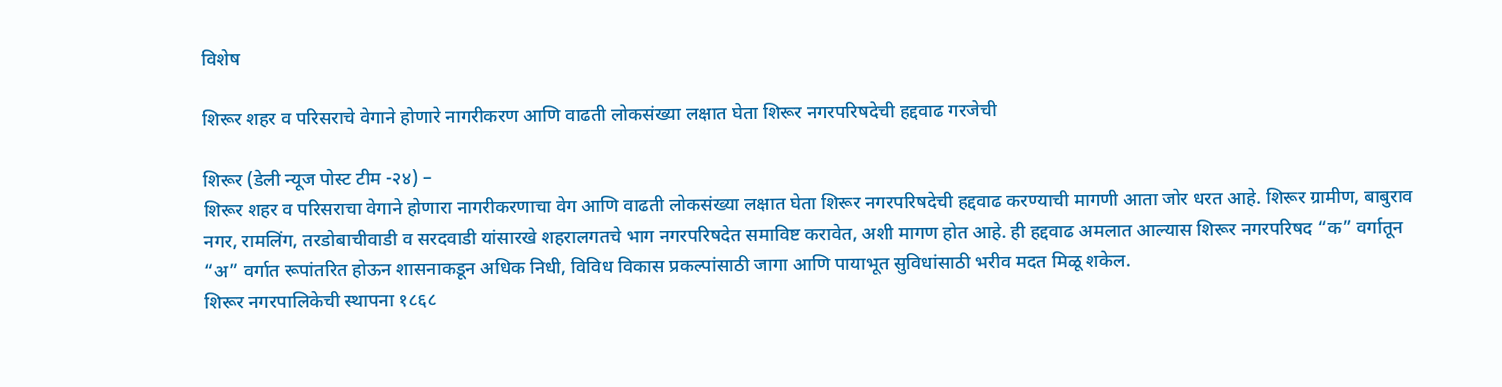विशेष

शिरूर शहर व परिसराचे वेगाने होणारे नागरीकरण आणि वाढती लोकसंख्या लक्षात घेता शिरूर नगरपरिषदेची हद्दवाढ गरजेची

शिरूर (डेली न्यूज पोस्ट टीम -२४) –
शिरूर शहर व परिसराचा वेगाने होणारा नागरीकरणाचा वेग आणि वाढती लोकसंख्या लक्षात घेता शिरूर नगरपरिषदेची हद्दवाढ करण्याची मागणी आता जोर धरत आहे. शिरूर ग्रामीण, बाबुराव नगर, रामलिंग, तरडोबाचीवाडी व सरदवाडी यांसारखे शहरालगतचे भाग नगरपरिषदेत समाविष्ट करावेत, अशी मागण होत आहे. ही हद्दवाढ अमलात आल्यास शिरूर नगरपरिषद “क” वर्गातून “अ” वर्गात रूपांतरित होऊन शासनाकडून अधिक निधी, विविध विकास प्रकल्पांसाठी जागा आणि पायाभूत सुविधांसाठी भरीव मदत मिळू शकेल.
शिरूर नगरपालिकेची स्थापना १८६८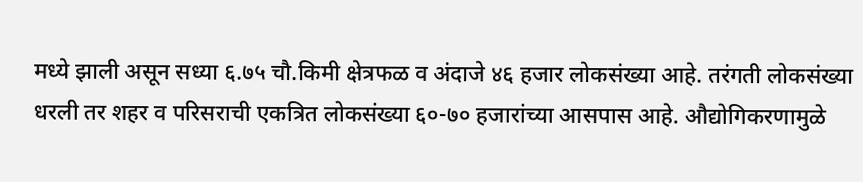मध्ये झाली असून सध्या ६.७५ चौ.किमी क्षेत्रफळ व अंदाजे ४६ हजार लोकसंख्या आहे. तरंगती लोकसंख्या धरली तर शहर व परिसराची एकत्रित लोकसंख्या ६०-७० हजारांच्या आसपास आहे. औद्योगिकरणामुळे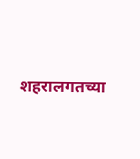शहरालगतच्या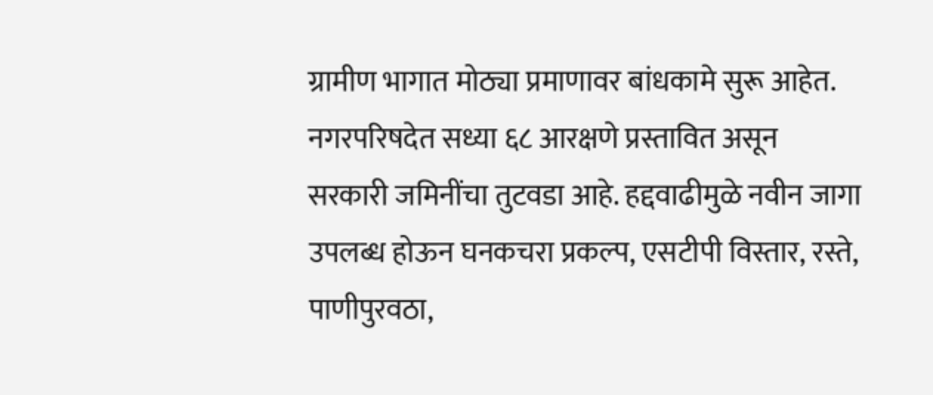ग्रामीण भागात मोठ्या प्रमाणावर बांधकामे सुरू आहेत.
नगरपरिषदेत सध्या ६८ आरक्षणे प्रस्तावित असून सरकारी जमिनींचा तुटवडा आहे. हद्दवाढीमुळे नवीन जागा उपलब्ध होऊन घनकचरा प्रकल्प, एसटीपी विस्तार, रस्ते, पाणीपुरवठा,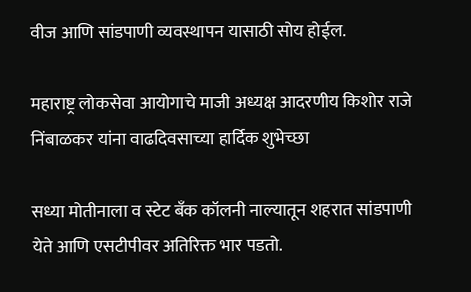वीज आणि सांडपाणी व्यवस्थापन यासाठी सोय होईल.

महाराष्ट्र लोकसेवा आयोगाचे माजी अध्यक्ष आदरणीय किशोर राजे निंबाळकर यांना वाढदिवसाच्या हार्दिक शुभेच्छा

सध्या मोतीनाला व स्टेट बँक कॉलनी नाल्यातून शहरात सांडपाणी येते आणि एसटीपीवर अतिरिक्त भार पडतो.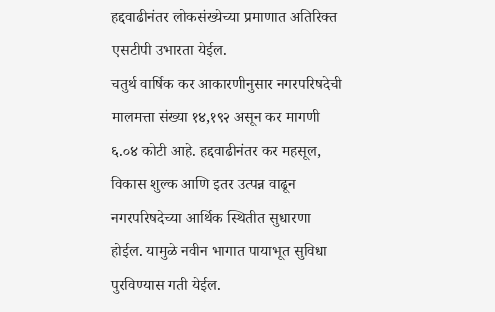हद्दवाढीनंतर लोकसंख्येच्या प्रमाणात अतिरिक्त एसटीपी उभारता येईल.
चतुर्थ वार्षिक कर आकारणीनुसार नगरपरिषदेची मालमत्ता संख्या १४,१९२ असून कर मागणी ६.०४ कोटी आहे. हद्दवाढीनंतर कर महसूल, विकास शुल्क आणि इतर उत्पन्न वाढून नगरपरिषदेच्या आर्थिक स्थितीत सुधारणा होईल. यामुळे नवीन भागात पायाभूत सुविधा पुरविण्यास गती येईल.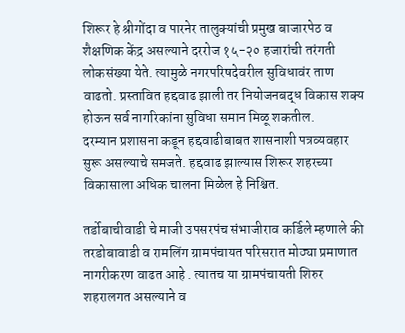शिरूर हे श्रीगोंदा व पारनेर तालुक्यांची प्रमुख बाजारपेठ व शैक्षणिक केंद्र असल्याने दररोज १५-२० हजारांची तरंगती लोकसंख्या येते. त्यामुळे नगरपरिषदेवरील सुविधावंर ताण वाढतो. प्रस्तावित हद्दवाढ झाली तर नियोजनबद्ध विकास शक्य होऊन सर्व नागरिकांना सुविधा समान मिळू शकतील.
दरम्यान प्रशासना कडून हद्दवाढीबाबत शासनाशी पत्रव्यवहार सुरू असल्याचे समजते. हद्दवाढ झाल्यास शिरूर शहरच्या विकासाला अधिक चालना मिळेल हे निश्चित.

तर्डोबाचीवाडी चे माजी उपसरपंच संभाजीराव कर्डिले म्हणाले की तरडोबावाडी व रामलिंग ग्रामपंचायत परिसरात मोठ्या प्रमाणात नागरीकरण वाढत आहे . त्यातच या ग्रामपंचायती शिरुर शहरालगत असल्याने व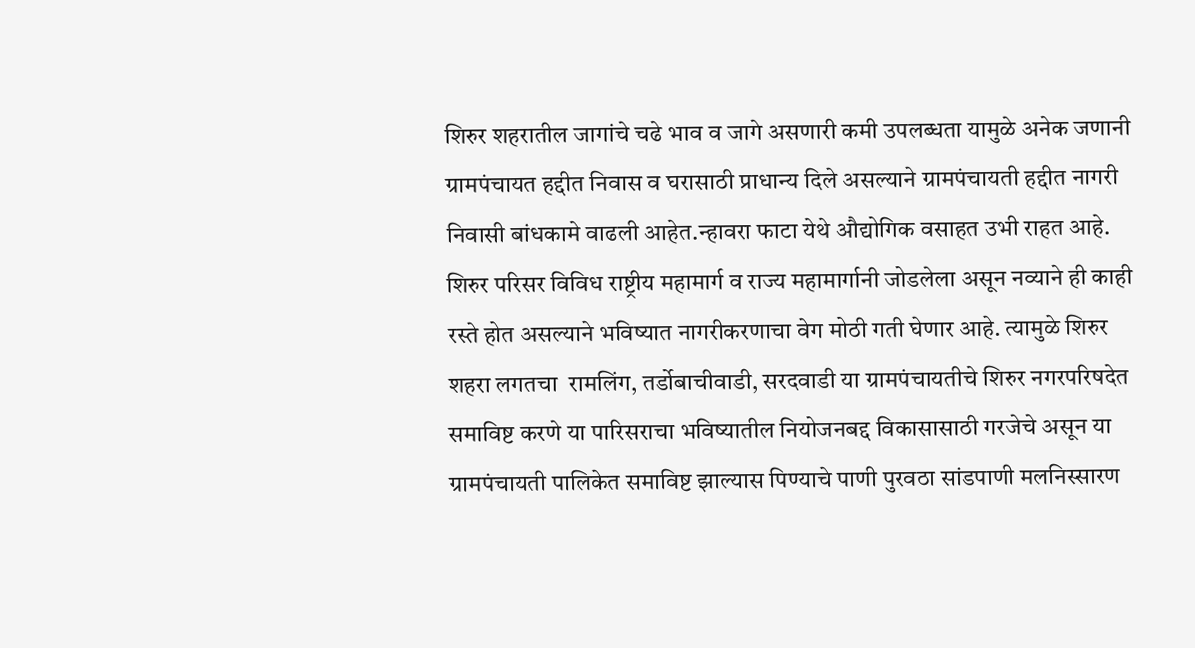शिरुर शहरातील जागांचे चढे भाव व जागे असणारी कमी उपलब्धता यामुळे अनेक जणानी ग्रामपंचायत हद्दीत निवास व घरासाठी प्राधान्य दिले असल्याने ग्रामपंचायती हद्दीत नागरी निवासी बांधकामे वाढली आहेत.न्हावरा फाटा येथे औ‌द्योगिक वसाहत उभी राहत आहे. शिरुर परिसर विविध राष्ट्रीय महामार्ग व राज्य महामार्गानी जोडलेला असून नव्याने ही काही रस्ते होत असल्याने भविष्यात नागरीकरणाचा वेग मोठी गती घेणार आहे. त्यामुळे शिरुर शहरा लगतचा  रामलिंग, तर्डोबाचीवाडी, सरदवाडी या ग्रामपंचायतीचे शिरुर नगरपरिषदेत समाविष्ट करणे या पारिसराचा भविष्यातील नियोजनबद्द विकासासाठी गरजेचे असून या ग्रामपंचायती पालिकेत समाविष्ट झाल्यास पिण्याचे पाणी पुरवठा सांडपाणी मलनिस्सारण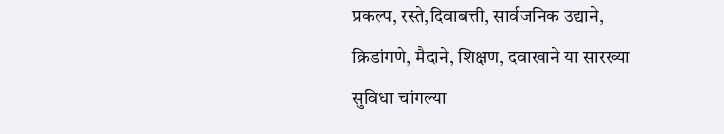प्रकल्प, रस्ते,दिवाबत्ती, सार्वजनिक उ‌द्याने, क्रिडांगणे, मैदाने, शिक्षण, दवाखाने या सारख्या सुविधा चांगल्या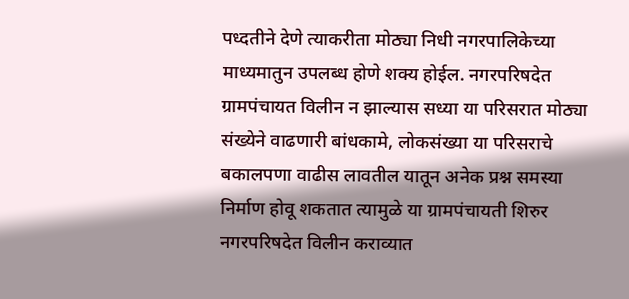पध्द‌तीने देणे त्याकरीता मोठ्या निधी नगरपालिकेच्या माध्यमातुन उपलब्ध होणे शक्य होईल. नगरपरिषदेत ग्रामपंचायत विलीन न झाल्यास सध्या या परिसरात मोठ्या संख्येने वाढणारी बांधकामे, लोकसंख्या या परिसराचे बकालपणा वाढीस लावतील यातून अनेक प्रश्न समस्या निर्माण होवू शकतात त्यामुळे या ग्रामपंचायती शिरुर नगरपरिषदेत विलीन कराव्यात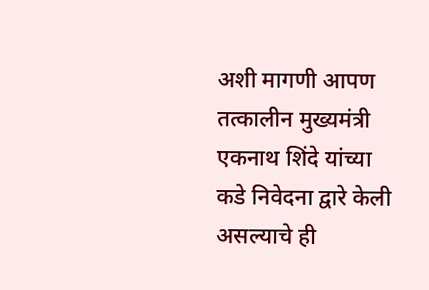अशी मागणी आपण तत्कालीन मुख्यमंत्री एकनाथ शिंदे यांच्या कडे निवेदना द्वारे केली असल्याचे ही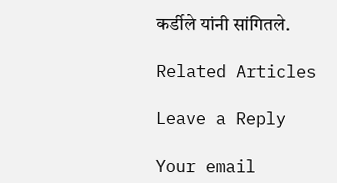कर्डीले यांनी सांगितले.

Related Articles

Leave a Reply

Your email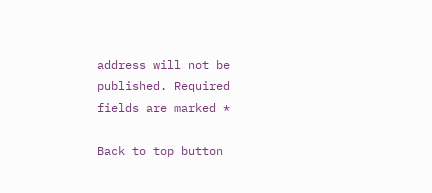address will not be published. Required fields are marked *

Back to top button